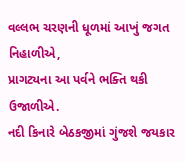વલ્લભ ચરણની ધૂળમાં આખું જગત નિહાળીએ,
પ્રાગટ્યના આ પર્વને ભક્તિ થકી ઉજાળીએ.
નદી કિનારે બેઠકજીમાં ગુંજશે જયકાર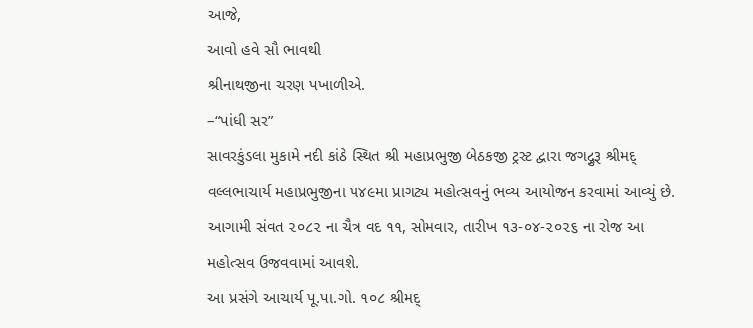આજે,
આવો હવે સૌ ભાવથી
શ્રીનાથજીના ચરણ પખાળીએ.
–“પાંધી સર”
સાવરકુંડલા મુકામે નદી કાંઠે સ્થિત શ્રી મહાપ્રભુજી બેઠકજી ટ્રસ્ટ દ્વારા જગદ્ગુરૂ શ્રીમદ્ વલ્લભાચાર્ય મહાપ્રભુજીના ૫૪૯મા પ્રાગટ્ય મહોત્સવનું ભવ્ય આયોજન કરવામાં આવ્યું છે. આગામી સંવત ૨૦૮૨ ના ચૈત્ર વદ ૧૧, સોમવાર, તારીખ ૧૩-૦૪-૨૦૨૬ ના રોજ આ મહોત્સવ ઉજવવામાં આવશે.
આ પ્રસંગે આચાર્ય પૂ.પા.ગો. ૧૦૮ શ્રીમદ્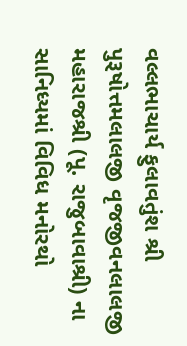વલ્લભાચાર્ય ફુલાવતુંશ શ્રી પુરૂષોત્તમલાલજી વૃજજીવનલાલજી મહારાજશ્રી (પૂ. રાજુબાવાશ્રી) ના સાનિધ્યમાં વિવિધ મનોરથો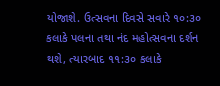યોજાશે. ઉત્સવના દિવસે સવારે ૧૦:૩૦ કલાકે પલના તથા નંદ મહોત્સવના દર્શન થશે, ત્યારબાદ ૧૧:૩૦ કલાકે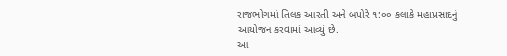રાજભોગમાં તિલક આરતી અને બપોરે ૧:૦૦ કલાકે મહાપ્રસાદનું આયોજન કરવામાં આવ્યું છે.
આ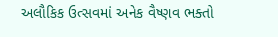અલૌકિક ઉત્સવમાં અનેક વૈષ્ણવ ભક્તો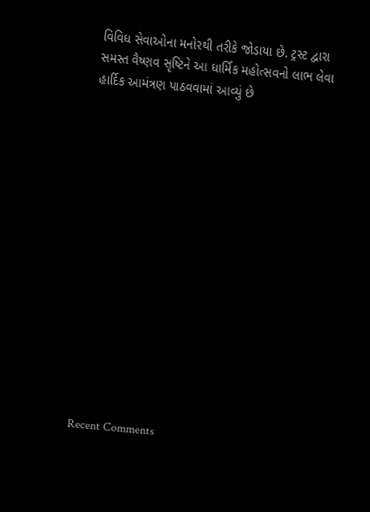વિવિધ સેવાઓના મનોરથી તરીકે જોડાયા છે. ટ્રસ્ટ દ્વારા સમસ્ત વૈષ્ણવ સૃષ્ટિને આ ધાર્મિક મહોત્સવનો લાભ લેવા હાર્દિક આમંત્રણ પાઠવવામાં આવ્યું છે















Recent Comments